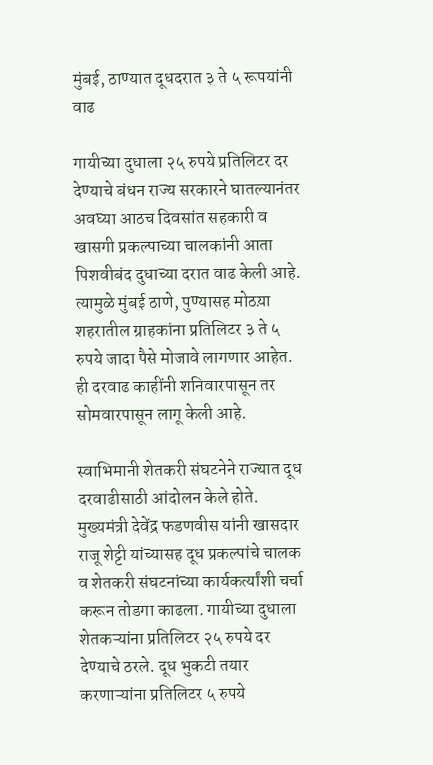मुंबई, ठाण्यात दूधदरात ३ ते ५ रूपयांनी वाढ

गायीच्या दुधाला २५ रुपये प्रतिलिटर दर देण्याचे बंधन राज्य सरकारने घातल्यानंतर अवघ्या आठच दिवसांत सहकारी व खासगी प्रकल्पाच्या चालकांनी आता पिशवीबंद दुधाच्या दरात वाढ केली आहे. त्यामुळे मुंबई ठाणे, पुण्यासह मोठय़ा शहरातील ग्राहकांना प्रतिलिटर ३ ते ५ रुपये जादा पैसे मोजावे लागणार आहेत. ही दरवाढ काहींनी शनिवारपासून तर सोमवारपासून लागू केली आहे.

स्वाभिमानी शेतकरी संघटनेने राज्यात दूध दरवाढीसाठी आंदोलन केले होते. मुख्यमंत्री देवेंद्र फडणवीस यांनी खासदार राजू शेट्टी यांच्यासह दूध प्रकल्पांचे चालक व शेतकरी संघटनांच्या कार्यकर्त्यांशी चर्चा करून तोडगा काढला. गायीच्या दुधाला शेतकऱ्यांना प्रतिलिटर २५ रुपये दर देण्याचे ठरले. दूध भुकटी तयार  करणाऱ्यांना प्रतिलिटर ५ रुपये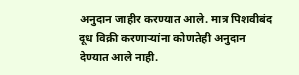अनुदान जाहीर करण्यात आले. मात्र पिशवीबंद दूध विक्री करणाऱ्यांना कोणतेही अनुदान देण्यात आले नाही.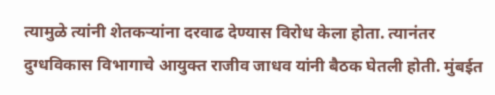त्यामुळे त्यांनी शेतकऱ्यांना दरवाढ देण्यास विरोध केला होता. त्यानंतर दुग्धविकास विभागाचे आयुक्त राजीव जाधव यांनी बैठक घेतली होती. मुंबईत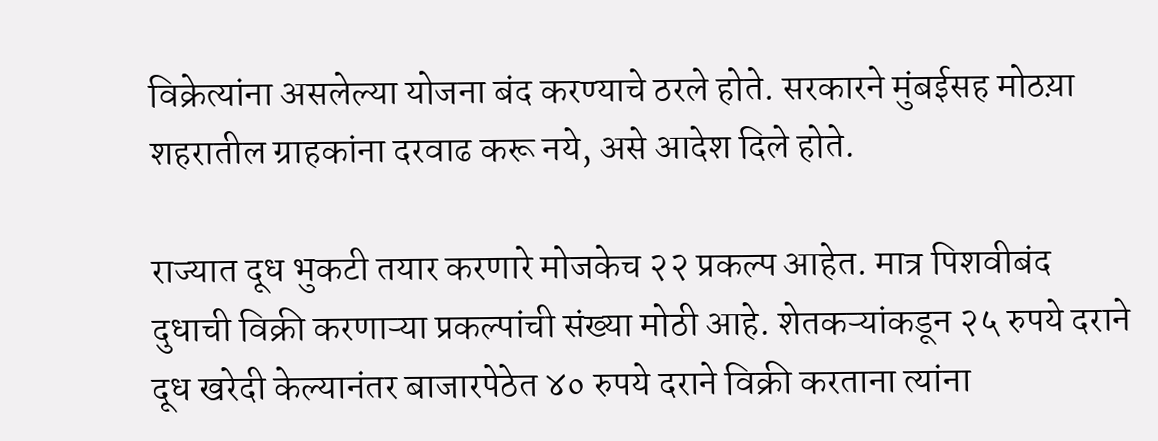विक्रेत्यांना असलेल्या योजना बंद करण्याचे ठरले होते. सरकारने मुंबईसह मोठय़ा शहरातील ग्राहकांना दरवाढ करू नये, असे आदेश दिले होते.

राज्यात दूध भुकटी तयार करणारे मोजकेच २२ प्रकल्प आहेत. मात्र पिशवीबंद दुधाची विक्री करणाऱ्या प्रकल्पांची संख्या मोठी आहे. शेतकऱ्यांकडून २५ रुपये दराने दूध खरेदी केल्यानंतर बाजारपेठेत ४० रुपये दराने विक्री करताना त्यांना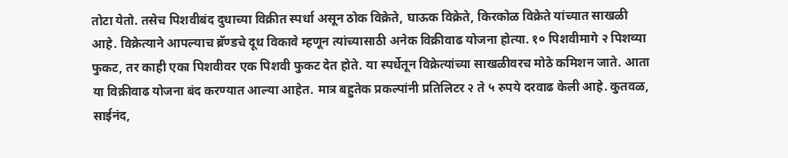तोटा येतो. तसेच पिशवीबंद दुधाच्या विक्रीत स्पर्धा असून ठोक विक्रेते, घाऊक विक्रेते, किरकोळ विक्रेते यांच्यात साखळी आहे. विक्रेत्याने आपल्याच ब्रॅण्डचे दूध विकावे म्हणून त्यांच्यासाठी अनेक विक्रीवाढ योजना होत्या. १० पिशवीमागे २ पिशव्या फुकट, तर काही एका पिशवीवर एक पिशवी फुकट देत होते. या स्पर्धेतून विक्रेत्यांच्या साखळीवरच मोठे कमिशन जाते. आता या विक्रीवाढ योजना बंद करण्यात आल्या आहेत. मात्र बहुतेक प्रकल्पांनी प्रतिलिटर २ ते ५ रुपये दरवाढ केली आहे. कुतवळ, साईनंद,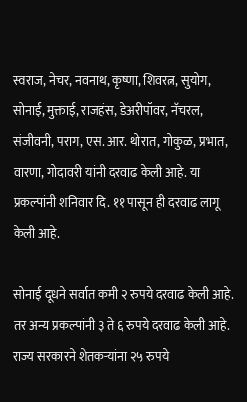स्वराज, नेचर, नवनाथ, कृष्णा, शिवरत्न, सुयोग, सोनाई, मुक्ताई, राजहंस, डेअरीपॉवर, नॅचरल, संजीवनी, पराग, एस. आर. थोरात, गोकुळ, प्रभात, वारणा, गोदावरी यांनी दरवाढ केली आहे. या प्रकल्पांनी शनिवार दि. ११ पासून ही दरवाढ लागू केली आहे.

सोनाई दूधने सर्वात कमी २ रुपये दरवाढ केली आहे. तर अन्य प्रकल्पांनी ३ ते ६ रुपये दरवाढ केली आहे. राज्य सरकारने शेतकऱ्यांना २५ रुपये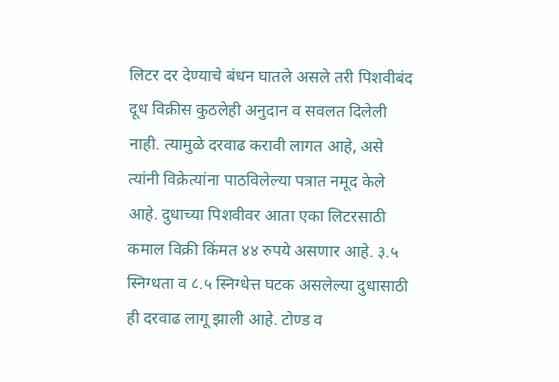लिटर दर देण्याचे बंधन घातले असले तरी पिशवीबंद दूध विक्रीस कुठलेही अनुदान व सवलत दिलेली नाही. त्यामुळे दरवाढ करावी लागत आहे, असे त्यांनी विक्रेत्यांना पाठविलेल्या पत्रात नमूद केले आहे. दुधाच्या पिशवीवर आता एका लिटरसाठी कमाल विक्री किंमत ४४ रुपये असणार आहे. ३.५ स्निग्धता व ८.५ स्निग्धेत्त घटक असलेल्या दुधासाठी ही दरवाढ लागू झाली आहे. टोण्ड व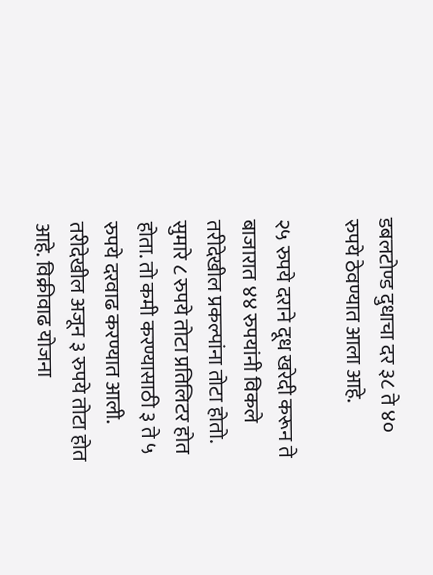डबलटोण्ड दुधाचा दर ३८ ते ४०  रुपये ठेवण्यात आला आहे.

२५ रुपये दराने दूध खरेदी करून ते बाजारात ४४ रुपयांनी विकले तरीदेखील प्रकल्पांना तोटा होतो. सुमारे ८ रुपये तोटा प्रतिलिटर होत होता. तो कमी करण्यासाठी ३ ते ५ रुपये दरवाढ करण्यात आली. तरीदेखील अजून ३ रुपये तोटा होत आहे. विक्रीवाढ योजना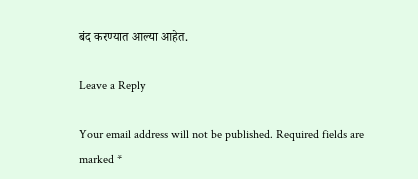बंद करण्यात आल्या आहेत.

Leave a Reply

Your email address will not be published. Required fields are marked *